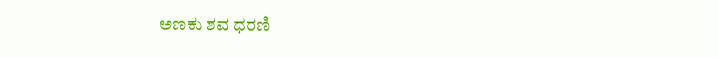ಅಣಕು ಶವ ಧರಣಿ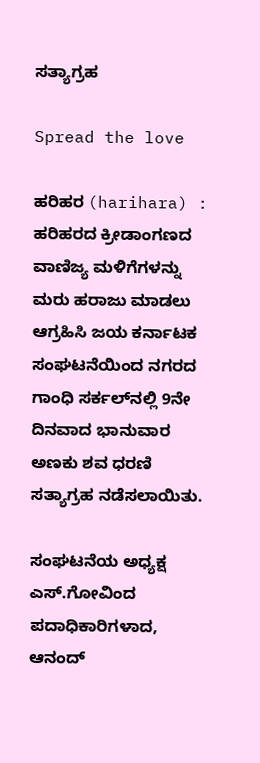ಸತ್ಯಾಗ್ರಹ

Spread the love

ಹರಿಹರ (harihara) : ಹರಿಹರದ ಕ್ರೀಡಾಂಗಣದ ವಾಣಿಜ್ಯ ಮಳಿಗೆಗಳನ್ನು ಮರು ಹರಾಜು ಮಾಡಲು ಆಗ್ರಹಿಸಿ ಜಯ ಕರ್ನಾಟಕ ಸಂಘಟನೆಯಿಂದ ನಗರದ ಗಾಂಧಿ ಸರ್ಕಲ್‍ನಲ್ಲಿ 9ನೇ ದಿನವಾದ ಭಾನುವಾರ ಅಣಕು ಶವ ಧರಣಿ ಸತ್ಯಾಗ್ರಹ ನಡೆಸಲಾಯಿತು.

ಸಂಘಟನೆಯ ಅಧ್ಯಕ್ಷ ಎಸ್.ಗೋವಿಂದ ಪದಾಧಿಕಾರಿಗಳಾದ, ಆನಂದ್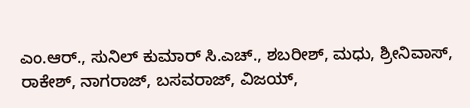ಎಂ.ಆರ್., ಸುನಿಲ್ ಕುಮಾರ್ ಸಿ.ಎಚ್., ಶಬರೀಶ್, ಮಧು, ಶ್ರೀನಿವಾಸ್, ರಾಕೇಶ್, ನಾಗರಾಜ್, ಬಸವರಾಜ್, ವಿಜಯ್,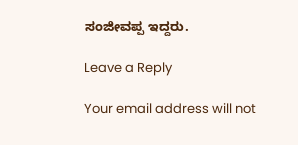ಸಂಜೀವಪ್ಪ ಇದ್ದರು.

Leave a Reply

Your email address will not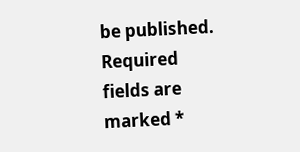be published. Required fields are marked *